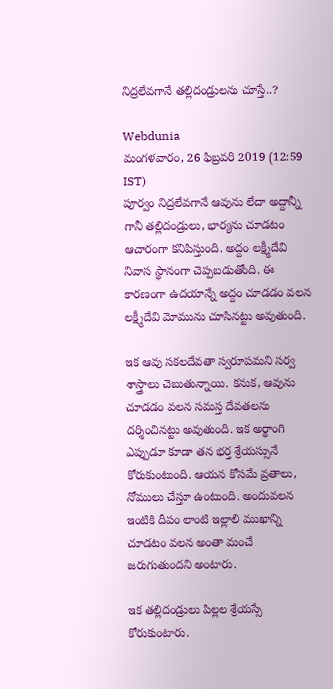నిద్రలేవగానే తల్లిదండ్రులను చూస్తే..?

Webdunia
మంగళవారం, 26 ఫిబ్రవరి 2019 (12:59 IST)
పూర్వం నిద్రలేవగానే ఆవును లేదా అద్దాన్నీ గానీ తల్లిదండ్రులు, భార్యను చూడటం ఆచారంగా కనిపిస్తుంది. అద్దం లక్ష్మీదేవి నివాస స్థానంగా చెప్పబడుతోంది. ఈ కారణంగా ఉదయాన్నే అద్దం చూడడం వలన లక్ష్మీదేవి మోమును చూసినట్టు అవుతుంది.

ఇక ఆవు సకలదేవతా స్వరూపమని సర్వ శాస్త్రాలు చెబుతున్నాయి. కనుక, ఆవును చూడడం వలన సమస్త దేవతలను దర్శించినట్టు అవుతుంది. ఇక అర్థాంగి ఎప్పుడూ కూడా తన భర్త శ్రేయస్సునే కోరుకుంటుంది. ఆయన కోసమే వ్రతాలు, నోములు చేస్తూ ఉంటుంది. అందువలన ఇంటికి దీపం లాంటి ఇల్లాలి ముఖాన్ని చూడటం వలన అంతా మంచే జరుగుతుందని అంటారు.

ఇక తల్లిదండ్రులు పిల్లల శ్రేయస్సే కోరుకుంటారు.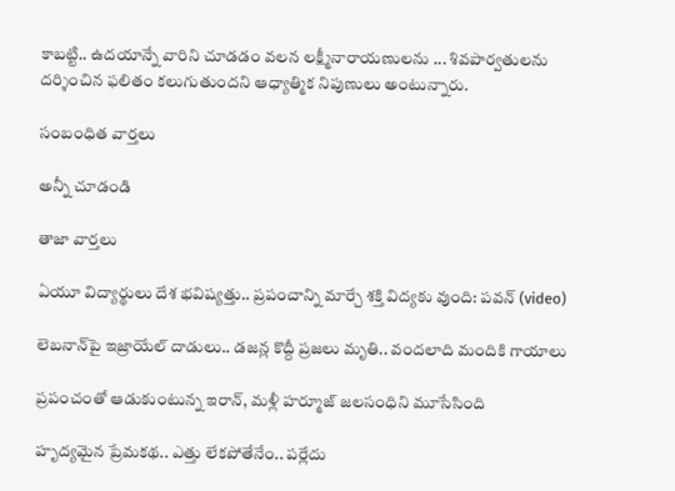కాబట్టి.. ఉదయాన్నే వారిని చూడడం వలన లక్ష్మీనారాయణులను ... శివపార్వతులను దర్శించిన ఫలితం కలుగుతుందని ఆధ్యాత్మిక నిపుణులు అంటున్నారు.

సంబంధిత వార్తలు

అన్నీ చూడండి

తాజా వార్తలు

ఏయూ విద్యార్థులు దేశ భవిష్యత్తు.. ప్రపంచాన్ని మార్చే శక్తి విద్యకు వుంది: పవన్ (video)

లెబనాన్‌పై ఇజ్రాయేల్ దాడులు.. డజన్ల కొద్దీ ప్రజలు మృతి.. వందలాది మందికి గాయాలు

ప్రపంచంతో ఆడుకుంటున్న ఇరాన్, మళ్లీ హర్మూజ్ జలసంధిని మూసేసింది

హృద్యమైన ప్రేమకథ.. ఎత్తు లేకపోతేనేం.. పర్లేదు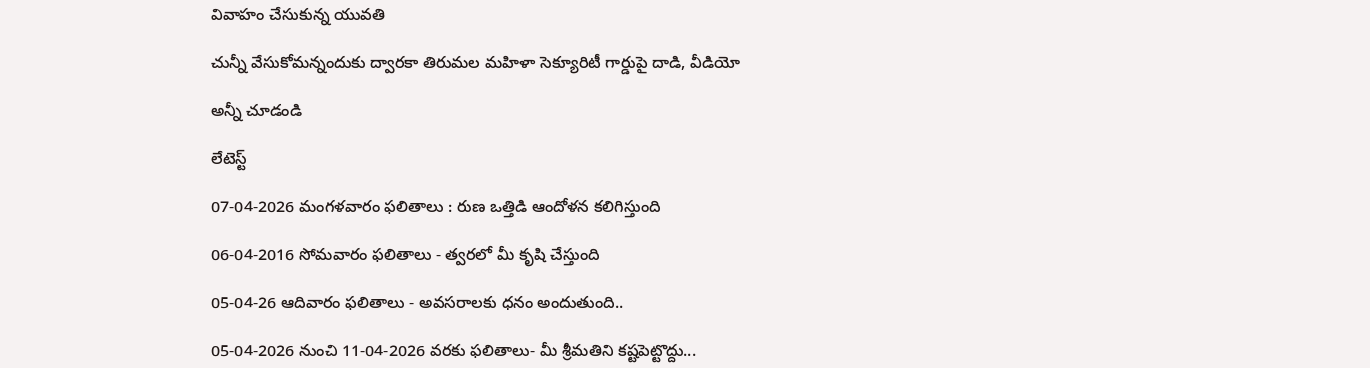వివాహం చేసుకున్న యువతి

చున్నీ వేసుకోమన్నందుకు ద్వారకా తిరుమల మహిళా సెక్యూరిటీ గార్డుపై దాడి, వీడియో

అన్నీ చూడండి

లేటెస్ట్

07-04-2026 మంగళవారం ఫలితాలు : రుణ ఒత్తిడి ఆందోళన కలిగిస్తుంది

06-04-2016 సోమవారం ఫలితాలు - త్వరలో మీ కృషి చేస్తుంది

05-04-26 ఆదివారం ఫలితాలు - అవసరాలకు ధనం అందుతుంది..

05-04-2026 నుంచి 11-04-2026 వరకు ఫలితాలు- మీ శ్రీమతిని కష్టపెట్టొద్దు...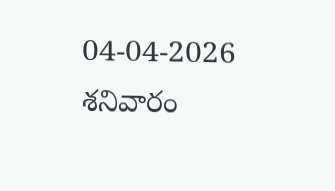04-04-2026 శనివారం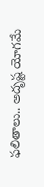ఫలితాలు.. అదృష్ట యోగమే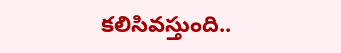కలిసివస్తుంది..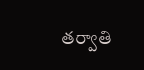తర్వాతి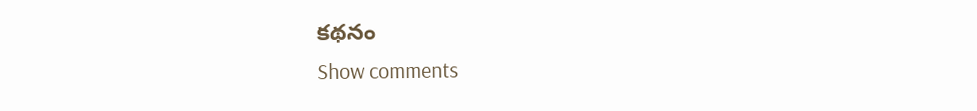కథనం
Show comments